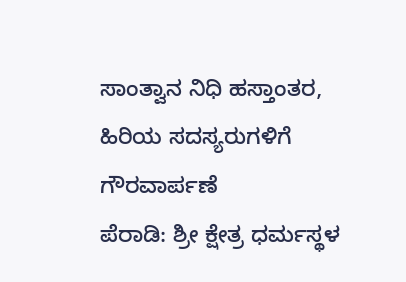ಸಾಂತ್ವಾನ ನಿಧಿ ಹಸ್ತಾಂತರ, ಹಿರಿಯ ಸದಸ್ಯರುಗಳಿಗೆ ಗೌರವಾರ್ಪಣೆ
ಪೆರಾಡಿ: ಶ್ರೀ ಕ್ಷೇತ್ರ ಧರ್ಮಸ್ಥಳ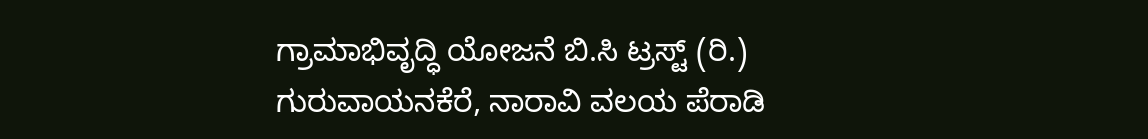ಗ್ರಾಮಾಭಿವೃದ್ಧಿ ಯೋಜನೆ ಬಿ.ಸಿ ಟ್ರಸ್ಟ್ (ರಿ.) ಗುರುವಾಯನಕೆರೆ, ನಾರಾವಿ ವಲಯ ಪೆರಾಡಿ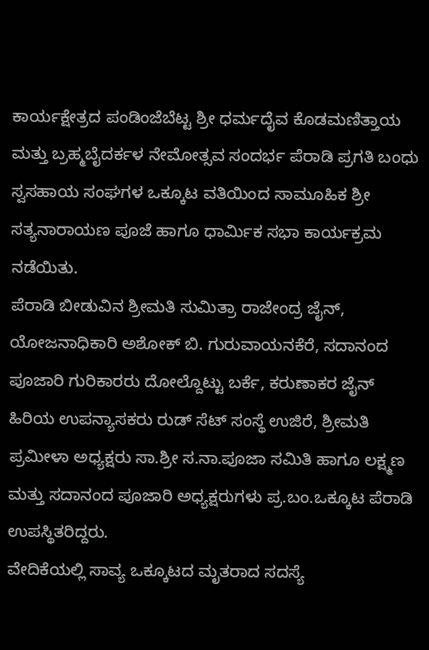ಕಾರ್ಯಕ್ಷೇತ್ರದ ಪಂಡಿಂಜೆಬೆಟ್ಟ ಶ್ರೀ ಧರ್ಮದೈವ ಕೊಡಮಣಿತ್ತಾಯ ಮತ್ತು ಬ್ರಹ್ಮಬೈದರ್ಕಳ ನೇಮೋತ್ಸವ ಸಂದರ್ಭ ಪೆರಾಡಿ ಪ್ರಗತಿ ಬಂಧು ಸ್ವಸಹಾಯ ಸಂಘಗಳ ಒಕ್ಕೂಟ ವತಿಯಿಂದ ಸಾಮೂಹಿಕ ಶ್ರೀ ಸತ್ಯನಾರಾಯಣ ಪೂಜೆ ಹಾಗೂ ಧಾರ್ಮಿಕ ಸಭಾ ಕಾರ್ಯಕ್ರಮ ನಡೆಯಿತು.
ಪೆರಾಡಿ ಬೀಡುವಿನ ಶ್ರೀಮತಿ ಸುಮಿತ್ರಾ ರಾಜೇಂದ್ರ ಜೈನ್, ಯೋಜನಾಧಿಕಾರಿ ಅಶೋಕ್ ಬಿ. ಗುರುವಾಯನಕೆರೆ, ಸದಾನಂದ ಪೂಜಾರಿ ಗುರಿಕಾರರು ದೋಲ್ದೊಟ್ಟು ಬರ್ಕೆ, ಕರುಣಾಕರ ಜೈನ್ ಹಿರಿಯ ಉಪನ್ಯಾಸಕರು ರುಡ್ ಸೆಟ್ ಸಂಸ್ಥೆ ಉಜಿರೆ, ಶ್ರೀಮತಿ ಪ್ರಮೀಳಾ ಅಧ್ಯಕ್ಷರು ಸಾ.ಶ್ರೀ ಸ.ನಾ.ಪೂಜಾ ಸಮಿತಿ ಹಾಗೂ ಲಕ್ಷ್ಮಣ ಮತ್ತು ಸದಾನಂದ ಪೂಜಾರಿ ಅಧ್ಯಕ್ಷರುಗಳು ಪ್ರ.ಬಂ.ಒಕ್ಕೂಟ ಪೆರಾಡಿ ಉಪಸ್ಥಿತರಿದ್ದರು.
ವೇದಿಕೆಯಲ್ಲಿ ಸಾವ್ಯ ಒಕ್ಕೂಟದ ಮೃತರಾದ ಸದಸ್ಯೆ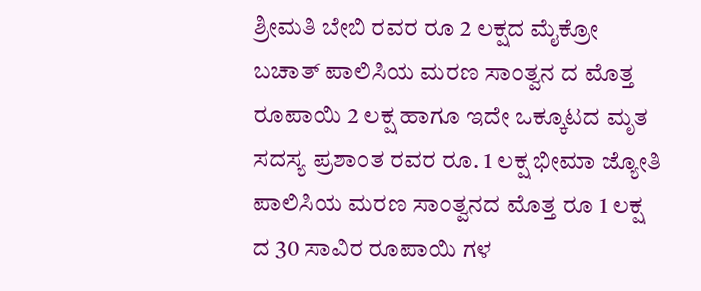ಶ್ರೀಮತಿ ಬೇಬಿ ರವರ ರೂ 2 ಲಕ್ಷದ ಮೈಕ್ರೋ ಬಚಾತ್ ಪಾಲಿಸಿಯ ಮರಣ ಸಾಂತ್ವನ ದ ಮೊತ್ತ ರೂಪಾಯಿ 2 ಲಕ್ಷ ಹಾಗೂ ಇದೇ ಒಕ್ಕೂಟದ ಮೃತ ಸದಸ್ಯ ಪ್ರಶಾಂತ ರವರ ರೂ. 1 ಲಕ್ಷ ಭೀಮಾ ಜ್ಯೋತಿ ಪಾಲಿಸಿಯ ಮರಣ ಸಾಂತ್ವನದ ಮೊತ್ತ ರೂ 1 ಲಕ್ಷ ದ 30 ಸಾವಿರ ರೂಪಾಯಿ ಗಳ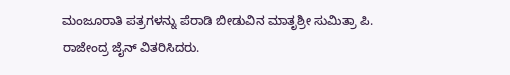ಮಂಜೂರಾತಿ ಪತ್ರಗಳನ್ನು ಪೆರಾಡಿ ಬೀಡುವಿನ ಮಾತೃಶ್ರೀ ಸುಮಿತ್ರಾ ಪಿ. ರಾಜೇಂದ್ರ ಜೈನ್ ವಿತರಿಸಿದರು.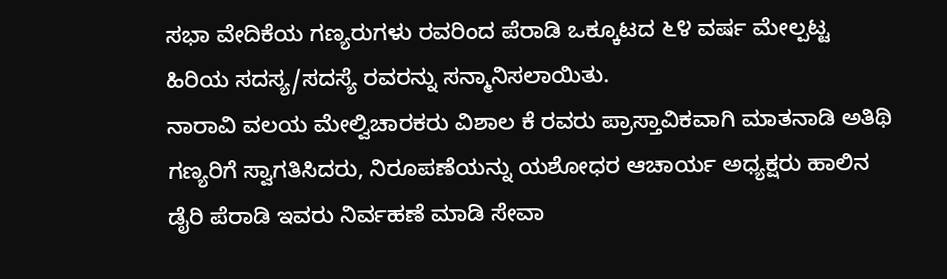ಸಭಾ ವೇದಿಕೆಯ ಗಣ್ಯರುಗಳು ರವರಿಂದ ಪೆರಾಡಿ ಒಕ್ಕೂಟದ ೬೪ ವರ್ಷ ಮೇಲ್ಪಟ್ಟ ಹಿರಿಯ ಸದಸ್ಯ/ಸದಸ್ಯೆ ರವರನ್ನು ಸನ್ಮಾನಿಸಲಾಯಿತು.
ನಾರಾವಿ ವಲಯ ಮೇಲ್ವಿಚಾರಕರು ವಿಶಾಲ ಕೆ ರವರು ಪ್ರಾಸ್ತಾವಿಕವಾಗಿ ಮಾತನಾಡಿ ಅತಿಥಿ ಗಣ್ಯರಿಗೆ ಸ್ವಾಗತಿಸಿದರು, ನಿರೂಪಣೆಯನ್ನು ಯಶೋಧರ ಆಚಾರ್ಯ ಅಧ್ಯಕ್ಷರು ಹಾಲಿನ ಡೈರಿ ಪೆರಾಡಿ ಇವರು ನಿರ್ವಹಣೆ ಮಾಡಿ ಸೇವಾ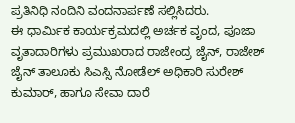ಪ್ರತಿನಿಧಿ ನಂದಿನಿ ವಂದನಾರ್ಪಣೆ ಸಲ್ಲಿಸಿದರು.
ಈ ಧಾರ್ಮಿಕ ಕಾರ್ಯಕ್ರಮದಲ್ಲಿ ಅರ್ಚಕ ವೃಂದ, ಪೂಜಾ ವೃತಾದಾರಿಗಳು ಪ್ರಮುಖರಾದ ರಾಜೇಂದ್ರ ಜೈನ್, ರಾಜೇಶ್ ಜೈನ್ ತಾಲೂಕು ಸಿಎಸ್ಸಿ ನೋಡೆಲ್ ಅಧಿಕಾರಿ ಸುರೇಶ್ ಕುಮಾರ್, ಹಾಗೂ ಸೇವಾ ದಾರೆ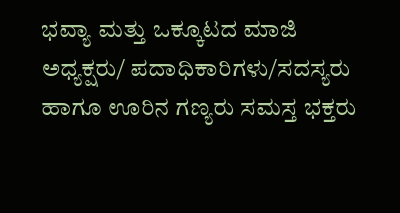ಭವ್ಯಾ ಮತ್ತು ಒಕ್ಕೂಟದ ಮಾಜಿ ಅಧ್ಯಕ್ಷರು/ ಪದಾಧಿಕಾರಿಗಳು/ಸದಸ್ಯರು ಹಾಗೂ ಊರಿನ ಗಣ್ಯರು ಸಮಸ್ತ ಭಕ್ತರು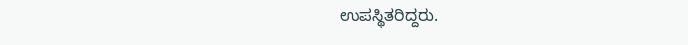ಉಪಸ್ಥಿತರಿದ್ದರು.